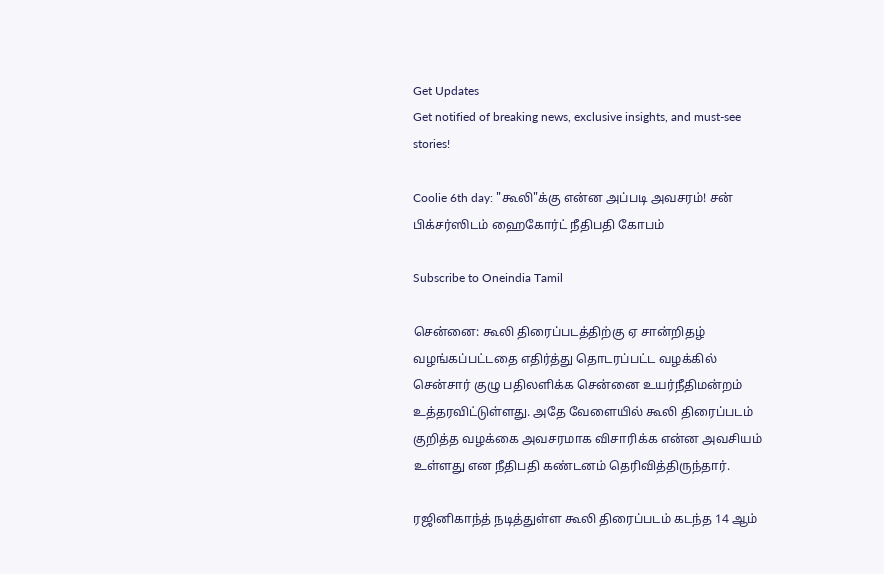Get Updates
Get notified of breaking news, exclusive insights, and must-see stories!

Coolie 6th day: "கூலி"க்கு என்ன அப்படி அவசரம்! சன் பிக்சர்ஸிடம் ஹைகோர்ட் நீதிபதி கோபம்

Subscribe to Oneindia Tamil

சென்னை: கூலி திரைப்படத்திற்கு ஏ சான்றிதழ் வழங்கப்பட்டதை எதிர்த்து தொடரப்பட்ட வழக்கில் சென்சார் குழு பதிலளிக்க சென்னை உயர்நீதிமன்றம் உத்தரவிட்டுள்ளது. அதே வேளையில் கூலி திரைப்படம் குறித்த வழக்கை அவசரமாக விசாரிக்க என்ன அவசியம் உள்ளது என நீதிபதி கண்டனம் தெரிவித்திருந்தார்.

ரஜினிகாந்த் நடித்துள்ள கூலி திரைப்படம் கடந்த 14 ஆம்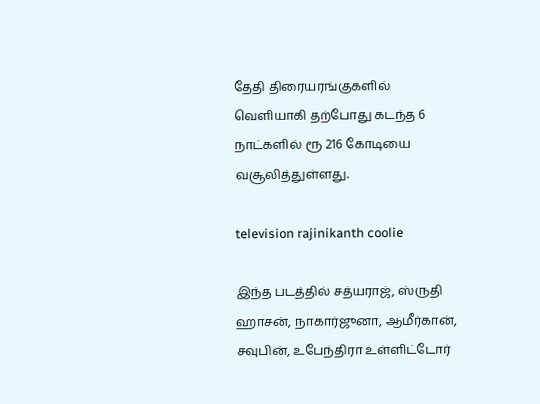தேதி திரையரங்குகளில் வெளியாகி தற்போது கடந்த 6 நாட்களில் ரூ 216 கோடியை வசூலித்துள்ளது.

television rajinikanth coolie

இந்த படத்தில் சத்யராஜ், ஸ்ருதி ஹாசன், நாகார்ஜுனா, ஆமீர்கான், சவுபின், உபேந்திரா உள்ளிட்டோர்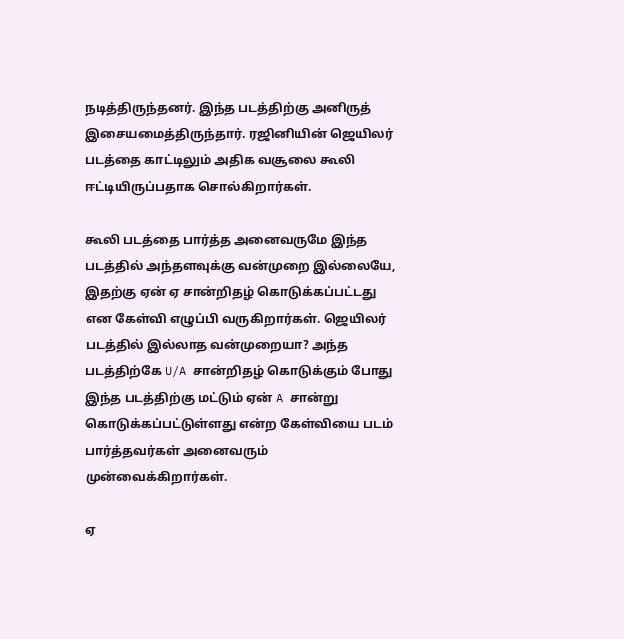நடித்திருந்தனர். இந்த படத்திற்கு அனிருத் இசையமைத்திருந்தார். ரஜினியின் ஜெயிலர் படத்தை காட்டிலும் அதிக வசூலை கூலி ஈட்டியிருப்பதாக சொல்கிறார்கள்.

கூலி படத்தை பார்த்த அனைவருமே இந்த படத்தில் அந்தளவுக்கு வன்முறை இல்லையே, இதற்கு ஏன் ஏ சான்றிதழ் கொடுக்கப்பட்டது என கேள்வி எழுப்பி வருகிறார்கள். ஜெயிலர் படத்தில் இல்லாத வன்முறையா? அந்த படத்திற்கே U/A சான்றிதழ் கொடுக்கும் போது இந்த படத்திற்கு மட்டும் ஏன் A சான்று கொடுக்கப்பட்டுள்ளது என்ற கேள்வியை படம் பார்த்தவர்கள் அனைவரும் முன்வைக்கிறார்கள்.

ஏ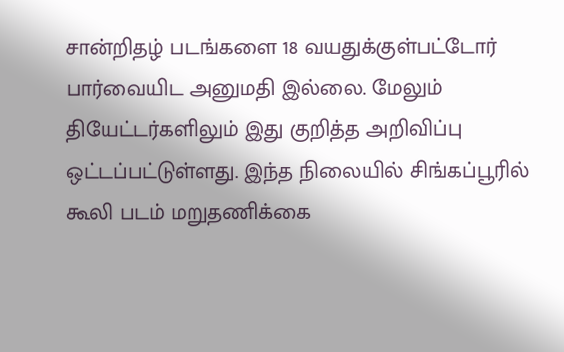சான்றிதழ் படங்களை 18 வயதுக்குள்பட்டோர் பார்வையிட அனுமதி இல்லை. மேலும் தியேட்டர்களிலும் இது குறித்த அறிவிப்பு ஒட்டப்பட்டுள்ளது. இந்த நிலையில் சிங்கப்பூரில் கூலி படம் மறுதணிக்கை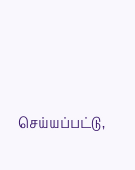செய்யப்பட்டு,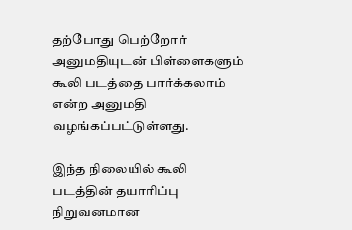தற்போது பெற்றோர் அனுமதியுடன் பிள்ளைகளும் கூலி படத்தை பார்க்கலாம் என்ற அனுமதி வழங்கப்பட்டுள்ளது.

இந்த நிலையில் கூலி படத்தின் தயாரிப்பு நிறுவனமான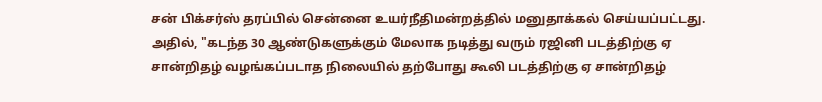சன் பிக்சர்ஸ் தரப்பில் சென்னை உயர்நீதிமன்றத்தில் மனுதாக்கல் செய்யப்பட்டது. அதில், "கடந்த 30 ஆண்டுகளுக்கும் மேலாக நடித்து வரும் ரஜினி படத்திற்கு ஏ சான்றிதழ் வழங்கப்படாத நிலையில் தற்போது கூலி படத்திற்கு ஏ சான்றிதழ்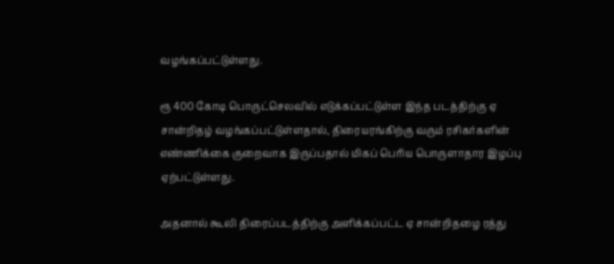வழங்கப்பட்டுள்ளது.

ரூ 400 கோடி பொருட்செலவில் எடுக்கப்பட்டுள்ள இந்த படத்திற்கு ஏ சான்றிதழ் வழங்கப்பட்டுள்ளதால், திரையரங்கிற்கு வரும் ரசிகர்களின் எண்ணிக்கை குறைவாக இருப்பதால் மிகப் பெரிய பொருளாதார இழப்பு ஏற்பட்டுள்ளது.

அதனால் கூலி திரைப்படத்திற்கு அளிக்கப்பட்ட ஏ சான்றிதழை ரத்து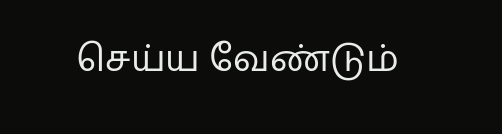செய்ய வேண்டும்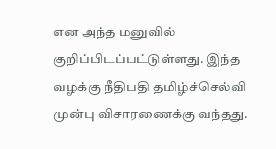என அந்த மனுவில் குறிப்பிடப்பட்டுள்ளது. இந்த வழக்கு நீதிபதி தமிழ்ச்செல்வி முன்பு விசாரணைக்கு வந்தது.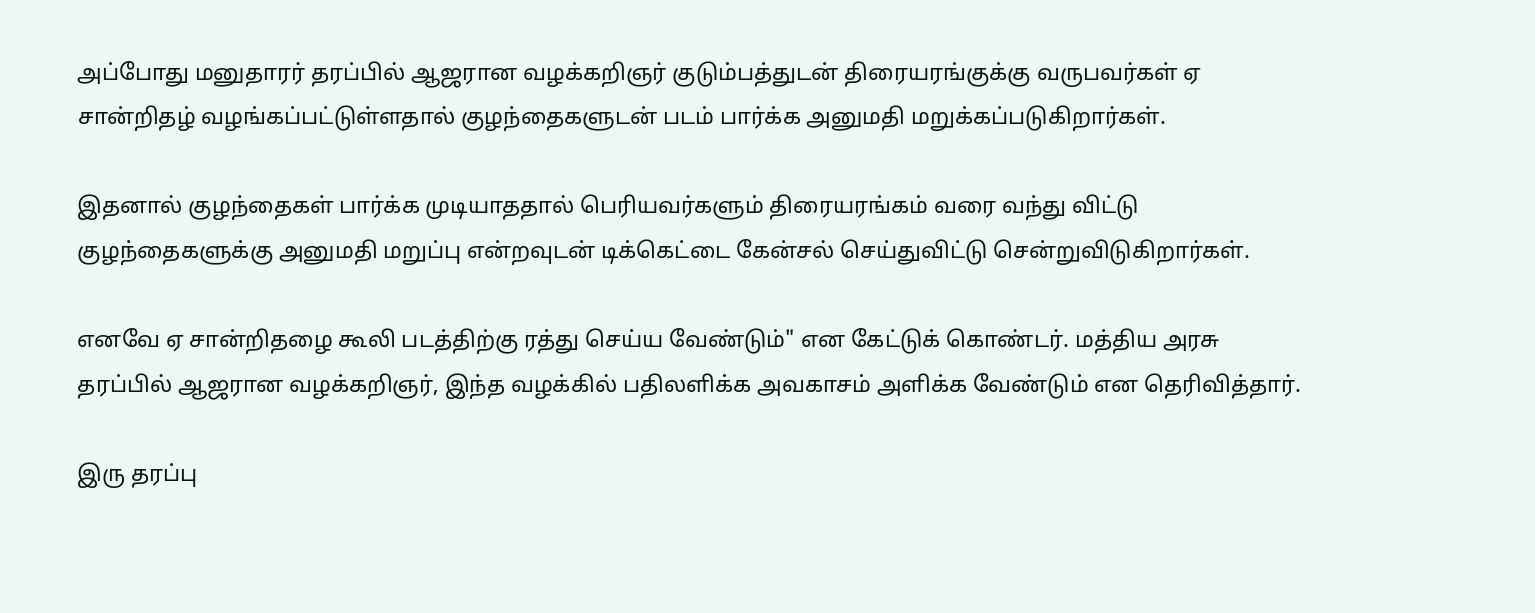அப்போது மனுதாரர் தரப்பில் ஆஜரான வழக்கறிஞர் குடும்பத்துடன் திரையரங்குக்கு வருபவர்கள் ஏ சான்றிதழ் வழங்கப்பட்டுள்ளதால் குழந்தைகளுடன் படம் பார்க்க அனுமதி மறுக்கப்படுகிறார்கள்.

இதனால் குழந்தைகள் பார்க்க முடியாததால் பெரியவர்களும் திரையரங்கம் வரை வந்து விட்டு குழந்தைகளுக்கு அனுமதி மறுப்பு என்றவுடன் டிக்கெட்டை கேன்சல் செய்துவிட்டு சென்றுவிடுகிறார்கள்.

எனவே ஏ சான்றிதழை கூலி படத்திற்கு ரத்து செய்ய வேண்டும்" என கேட்டுக் கொண்டர். மத்திய அரசு தரப்பில் ஆஜரான வழக்கறிஞர், இந்த வழக்கில் பதிலளிக்க அவகாசம் அளிக்க வேண்டும் என தெரிவித்தார்.

இரு தரப்பு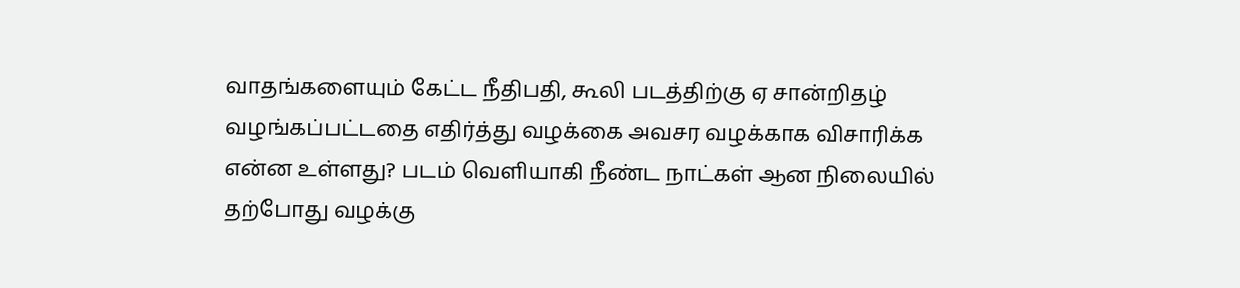வாதங்களையும் கேட்ட நீதிபதி, கூலி படத்திற்கு ஏ சான்றிதழ் வழங்கப்பட்டதை எதிர்த்து வழக்கை அவசர வழக்காக விசாரிக்க என்ன உள்ளது? படம் வெளியாகி நீண்ட நாட்கள் ஆன நிலையில் தற்போது வழக்கு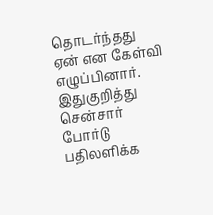தொடர்ந்தது ஏன் என கேள்வி எழுப்பினார். இதுகுறித்து சென்சார் போர்டு பதிலளிக்க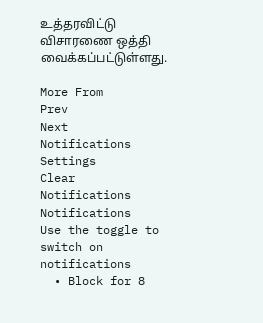உத்தரவிட்டு விசாரணை ஒத்தி வைக்கப்பட்டுள்ளது.

More From
Prev
Next
Notifications
Settings
Clear Notifications
Notifications
Use the toggle to switch on notifications
  • Block for 8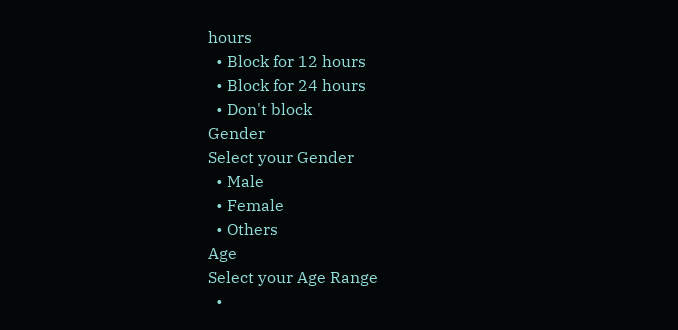hours
  • Block for 12 hours
  • Block for 24 hours
  • Don't block
Gender
Select your Gender
  • Male
  • Female
  • Others
Age
Select your Age Range
  •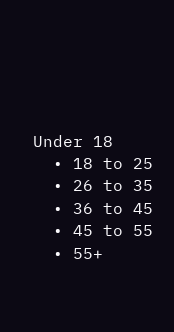Under 18
  • 18 to 25
  • 26 to 35
  • 36 to 45
  • 45 to 55
  • 55+